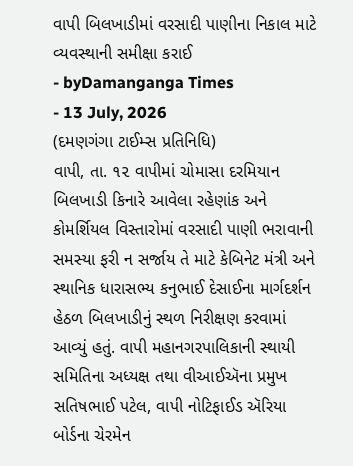વાપી બિલખાડીમાં વરસાદી પાણીના નિકાલ માટે વ્યવસ્થાની સમીક્ષા કરાઈ
- byDamanganga Times
- 13 July, 2026
(દમણગંગા ટાઈમ્સ પ્રતિનિધિ)
વાપી, તા. ૧૨ વાપીમાં ચોમાસા દરમિયાન બિલખાડી કિનારે આવેલા રહેણાંક અને કોમર્શિયલ વિસ્તારોમાં વરસાદી પાણી ભરાવાની સમસ્યા ફરી ન સર્જાય તે માટે કેબિનેટ મંત્રી અને સ્થાનિક ધારાસભ્ય કનુભાઈ દેસાઈના માર્ગદર્શન હેઠળ બિલખાડીનું સ્થળ નિરીક્ષણ કરવામાં આવ્યું હતું. વાપી મહાનગરપાલિકાની સ્થાયી સમિતિના અધ્યક્ષ તથા વીઆઈઍના પ્રમુખ સતિષભાઈ પટેલ, વાપી નોટિફાઈડ ઍરિયા બોર્ડના ચેરમેન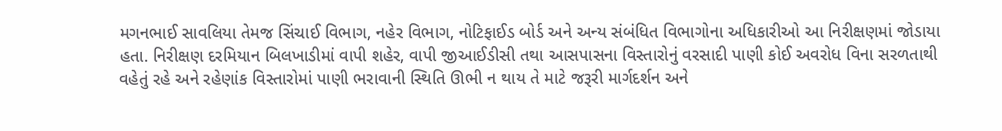મગનભાઈ સાવલિયા તેમજ સિંચાઈ વિભાગ, નહેર વિભાગ, નોટિફાઈડ બોર્ડ અને અન્ય સંબંધિત વિભાગોના અધિકારીઓ આ નિરીક્ષણમાં જોડાયા હતા. નિરીક્ષણ દરમિયાન બિલખાડીમાં વાપી શહેર, વાપી જીઆઈડીસી તથા આસપાસના વિસ્તારોનું વરસાદી પાણી કોઈ અવરોધ વિના સરળતાથી વહેતું રહે અને રહેણાંક વિસ્તારોમાં પાણી ભરાવાની સ્થિતિ ઊભી ન થાય તે માટે જરૂરી માર્ગદર્શન અને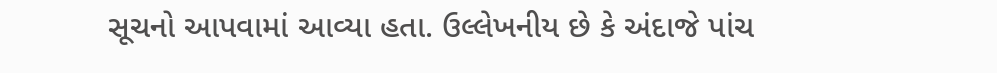સૂચનો આપવામાં આવ્યા હતા. ઉલ્લેખનીય છે કે અંદાજે પાંચ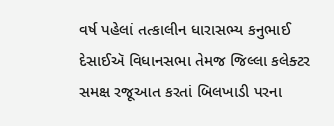વર્ષ પહેલાં તત્કાલીન ધારાસભ્ય કનુભાઈ દેસાઈઍ વિધાનસભા તેમજ જિલ્લા કલેક્ટર સમક્ષ રજૂઆત કરતાં બિલખાડી પરના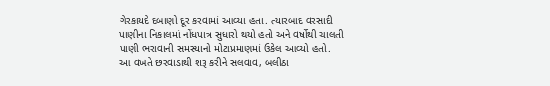ગેરકાયદે દબાણો દૂર કરવામાં આવ્યા હતા. ત્યારબાદ વરસાદી પાણીના નિકાલમાં નોંધપાત્ર સુધારો થયો હતો અને વર્ષોથી ચાલતી પાણી ભરાવાની સમસ્યાનો મોટાપ્રમાણમાં ઉકેલ આવ્યો હતો.
આ વખતે છરવાડાથી શરૂ કરીને સલવાવ, બલીઠા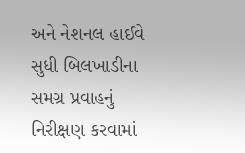અને નેશનલ હાઈવે સુધી બિલખાડીના સમગ્ર પ્રવાહનું નિરીક્ષણ કરવામાં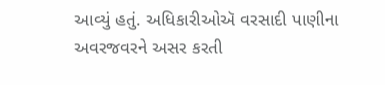આવ્યું હતું. અધિકારીઓઍ વરસાદી પાણીના અવરજવરને અસર કરતી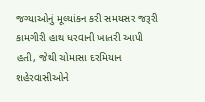જગ્યાઓનું મૂલ્યાંકન કરી સમયસર જરૂરી કામગીરી હાથ ધરવાની ખાતરી આપી હતી, જેથી ચોમાસા દરમિયાન શહેરવાસીઓને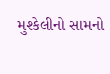મુશ્કેલીનો સામનો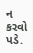ન કરવો પડે.